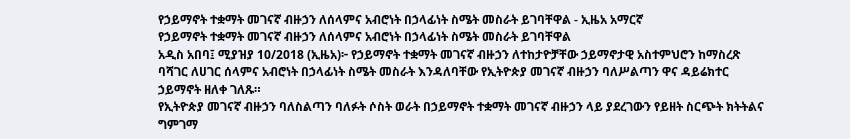የኃይማኖት ተቋማት መገናኛ ብዙኃን ለሰላምና አብሮነት በኃላፊነት ስሜት መስራት ይገባቸዋል - ኢዜአ አማርኛ
የኃይማኖት ተቋማት መገናኛ ብዙኃን ለሰላምና አብሮነት በኃላፊነት ስሜት መስራት ይገባቸዋል
አዲስ አበባ፤ ሚያዝያ 10/2018 (ኢዜአ)፦ የኃይማኖት ተቋማት መገናኛ ብዙኃን ለተከታዮቻቸው ኃይማኖታዊ አስተምህሮን ከማስረጽ ባሻገር ለሀገር ሰላምና አብሮነት በኃላፊነት ስሜት መስራት እንዳለባቸው የኢትዮጵያ መገናኛ ብዙኃን ባለሥልጣን ዋና ዳይሬክተር ኃይማኖት ዘለቀ ገለጹ።
የኢትዮጵያ መገናኛ ብዙኃን ባለስልጣን ባለፉት ሶስት ወራት በኃይማኖት ተቋማት መገናኛ ብዙኃን ላይ ያደረገውን የይዘት ስርጭት ክትትልና ግምገማ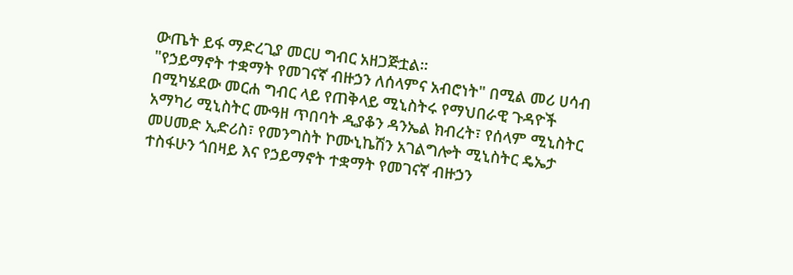ውጤት ይፋ ማድረጊያ መርሀ ግብር አዘጋጅቷል።
"የኃይማኖት ተቋማት የመገናኛ ብዙኃን ለሰላምና አብሮነት" በሚል መሪ ሀሳብ በሚካሄደው መርሐ ግብር ላይ የጠቅላይ ሚኒስትሩ የማህበራዊ ጉዳዮች አማካሪ ሚኒስትር ሙዓዘ ጥበባት ዲያቆን ዳንኤል ክብረት፣ የሰላም ሚኒስትር መሀመድ ኢድሪስ፣ የመንግስት ኮሙኒኬሽን አገልግሎት ሚኒስትር ዴኤታ ተስፋሁን ጎበዛይ እና የኃይማኖት ተቋማት የመገናኛ ብዙኃን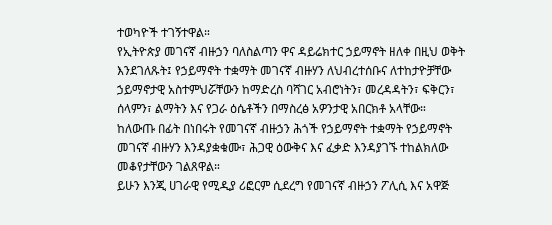ተወካዮች ተገኝተዋል።
የኢትዮጵያ መገናኛ ብዙኃን ባለስልጣን ዋና ዳይሬክተር ኃይማኖት ዘለቀ በዚህ ወቅት እንደገለጹት፤ የኃይማኖት ተቋማት መገናኛ ብዙሃን ለህብረተሰቡና ለተከታዮቻቸው ኃይማኖታዊ አስተምህሯቸውን ከማድረስ ባሻገር አብሮነትን፣ መረዳዳትን፣ ፍቅርን፣ ሰላምን፣ ልማትን እና የጋራ ዕሴቶችን በማስረፅ አዎንታዊ አበርክቶ አላቸው።
ከለውጡ በፊት በነበሩት የመገናኛ ብዙኃን ሕጎች የኃይማኖት ተቋማት የኃይማኖት መገናኛ ብዙሃን እንዳያቋቁሙ፣ ሕጋዊ ዕውቅና እና ፈቃድ እንዳያገኙ ተከልክለው መቆየታቸውን ገልጸዋል።
ይሁን እንጂ ሀገራዊ የሚዲያ ሪፎርም ሲደረግ የመገናኛ ብዙኃን ፖሊሲ እና አዋጅ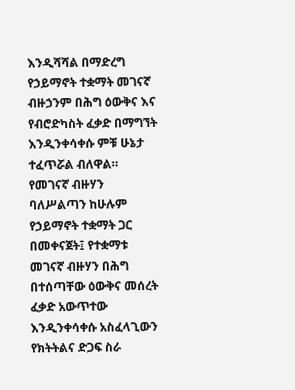እንዲሻሻል በማድረግ የኃይማኖት ተቋማት መገናኛ ብዙኃንም በሕግ ዕውቅና እና የብሮድካስት ፈቃድ በማግኘት እንዲንቀሳቀሱ ምቹ ሁኔታ ተፈጥሯል ብለዋል።
የመገናኛ ብዙሃን ባለሥልጣን ከሁሉም የኃይማኖት ተቋማት ጋር በመቀናጀት፤ የተቋማቱ መገናኛ ብዙሃን በሕግ በተሰጣቸው ዕውቅና መሰረት ፈቃድ አውጥተው እንዲንቀሳቀሱ አስፈላጊውን የክትትልና ድጋፍ ስራ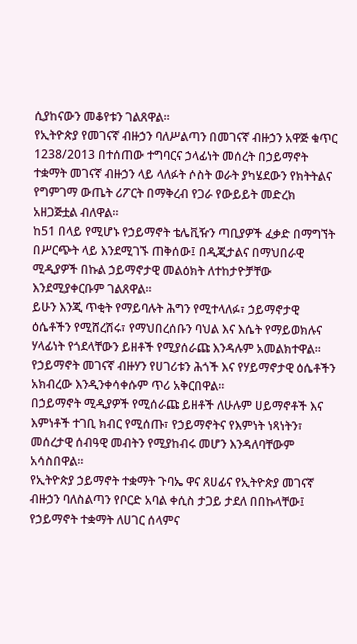ሲያከናውን መቆየቱን ገልጸዋል።
የኢትዮጵያ የመገናኛ ብዙኃን ባለሥልጣን በመገናኛ ብዙኃን አዋጅ ቁጥር 1238/2013 በተሰጠው ተግባርና ኃላፊነት መሰረት በኃይማኖት ተቋማት መገናኛ ብዙኃን ላይ ላለፉት ሶስት ወራት ያካሄደውን የክትትልና የግምገማ ውጤት ሪፖርት በማቅረብ የጋራ የውይይት መድረክ አዘጋጅቷል ብለዋል።
ከ51 በላይ የሚሆኑ የኃይማኖት ቴሌቪዥን ጣቢያዎች ፈቃድ በማግኘት በሥርጭት ላይ እንደሚገኙ ጠቅሰው፤ በዲጂታልና በማህበራዊ ሚዲያዎች በኩል ኃይማኖታዊ መልዕክት ለተከታዮቻቸው እንደሚያቀርቡም ገልጸዋል።
ይሁን እንጂ ጥቂት የማይባሉት ሕግን የሚተላለፉ፣ ኃይማኖታዊ ዕሴቶችን የሚሸረሽሩ፣ የማህበረሰቡን ባህል እና እሴት የማይወክሉና ሃላፊነት የጎደላቸውን ይዘቶች የሚያሰራጩ እንዳሉም አመልክተዋል።
የኃይማኖት መገናኛ ብዙሃን የሀገሪቱን ሕጎች እና የሃይማኖታዊ ዕሴቶችን አክብረው እንዲንቀሳቀሱም ጥሪ አቅርበዋል።
በኃይማኖት ሚዲያዎች የሚሰራጩ ይዘቶች ለሁሉም ሀይማኖቶች እና እምነቶች ተገቢ ክብር የሚሰጡ፣ የኃይማኖትና የእምነት ነጻነትን፣ መሰረታዊ ሰብዓዊ መብትን የሚያከብሩ መሆን እንዳለባቸውም አሳስበዋል።
የኢትዮጵያ ኃይማኖት ተቋማት ጉባኤ ዋና ጸሀፊና የኢትዮጵያ መገናኛ ብዙኃን ባለስልጣን የቦርድ አባል ቀሲስ ታጋይ ታደለ በበኩላቸው፤ የኃይማኖት ተቋማት ለሀገር ሰላምና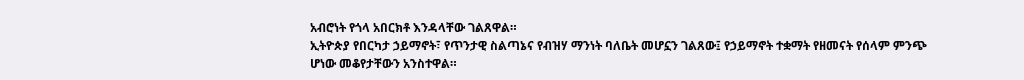አብሮነት የጎላ አበርክቶ እንዳላቸው ገልጸዋል።
ኢትዮጵያ የበርካታ ኃይማኖት፣ የጥንታዊ ስልጣኔና የብዝሃ ማንነት ባለቤት መሆኗን ገልጸው፤ የኃይማኖት ተቋማት የዘመናት የሰላም ምንጭ ሆነው መቆየታቸውን አንስተዋል።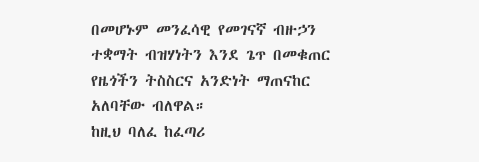በመሆኑም መንፈሳዊ የመገናኛ ብዙኃን ተቋማት ብዝሃነትን እንደ ጌጥ በመቁጠር የዜጎችን ትስስርና አንድነት ማጠናከር አለባቸው ብለዋል።
ከዚህ ባለፈ ከፈጣሪ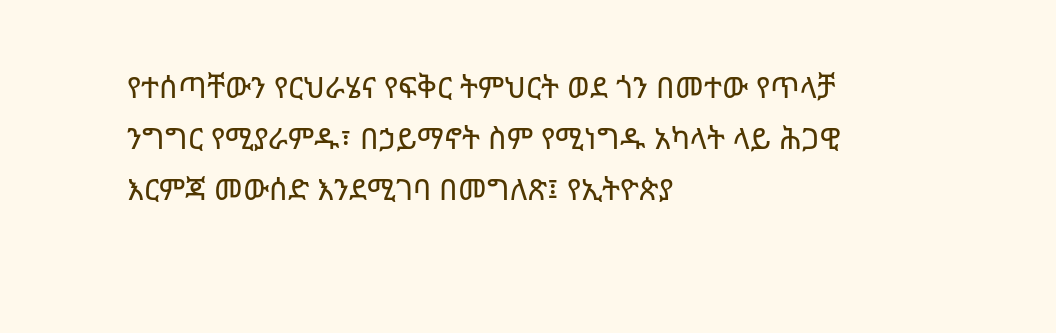የተሰጣቸውን የርህራሄና የፍቅር ትምህርት ወደ ጎን በመተው የጥላቻ ንግግር የሚያራምዱ፣ በኃይማኖት ስም የሚነግዱ አካላት ላይ ሕጋዊ እርምጃ መውሰድ እንደሚገባ በመግለጽ፤ የኢትዮጵያ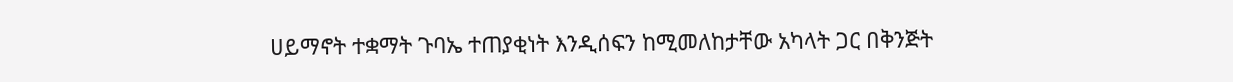ሀይማኖት ተቋማት ጉባኤ ተጠያቂነት እንዲሰፍን ከሚመለከታቸው አካላት ጋር በቅንጅት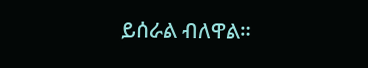ይሰራል ብለዋል።